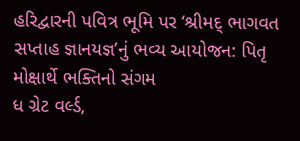હરિદ્વારની પવિત્ર ભૂમિ પર ‘શ્રીમદ્ ભાગવત સપ્તાહ જ્ઞાનયજ્ઞ’નું ભવ્ય આયોજન: પિતૃ મોક્ષાર્થે ભક્તિનો સંગમ
ધ ગ્રેટ વર્લ્ડ,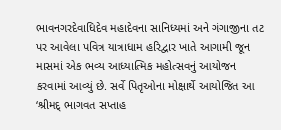ભાવનગરદેવાધિદેવ મહાદેવના સાનિધ્યમાં અને ગંગાજીના તટ પર આવેલા પવિત્ર યાત્રાધામ હરિદ્વાર ખાતે આગામી જૂન માસમાં એક ભવ્ય આધ્યાત્મિક મહોત્સવનું આયોજન કરવામાં આવ્યું છે. સર્વે પિતૃઓના મોક્ષાર્થે આયોજિત આ ‘શ્રીમદ્ ભાગવત સપ્તાહ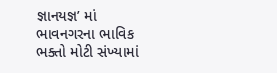જ્ઞાનયજ્ઞ’ માં ભાવનગરના ભાવિક ભક્તો મોટી સંખ્યામાં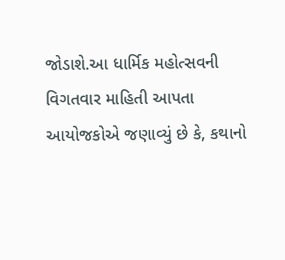જોડાશે.આ ધાર્મિક મહોત્સવની વિગતવાર માહિતી આપતા આયોજકોએ જણાવ્યું છે કે, કથાનો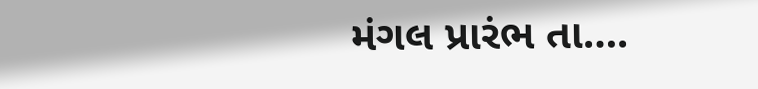મંગલ પ્રારંભ તા….